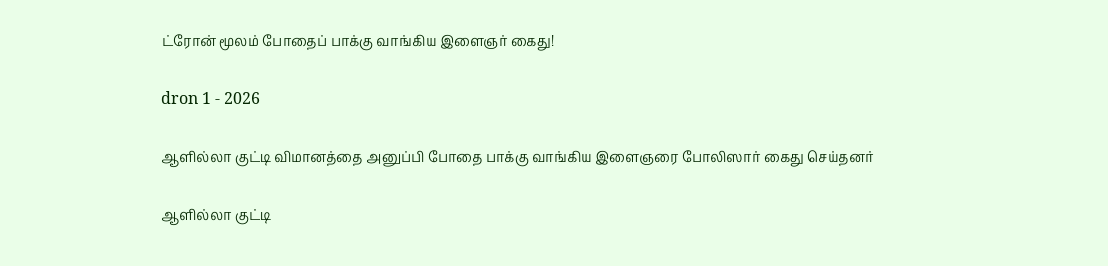ட்ரோன் மூலம் போதைப் பாக்கு வாங்கிய இளைஞர் கைது!

dron 1 - 2026

ஆளில்லா குட்டி விமானத்தை அனுப்பி போதை பாக்கு வாங்கிய இளைஞரை போலிஸார் கைது செய்தனர்

ஆளில்லா குட்டி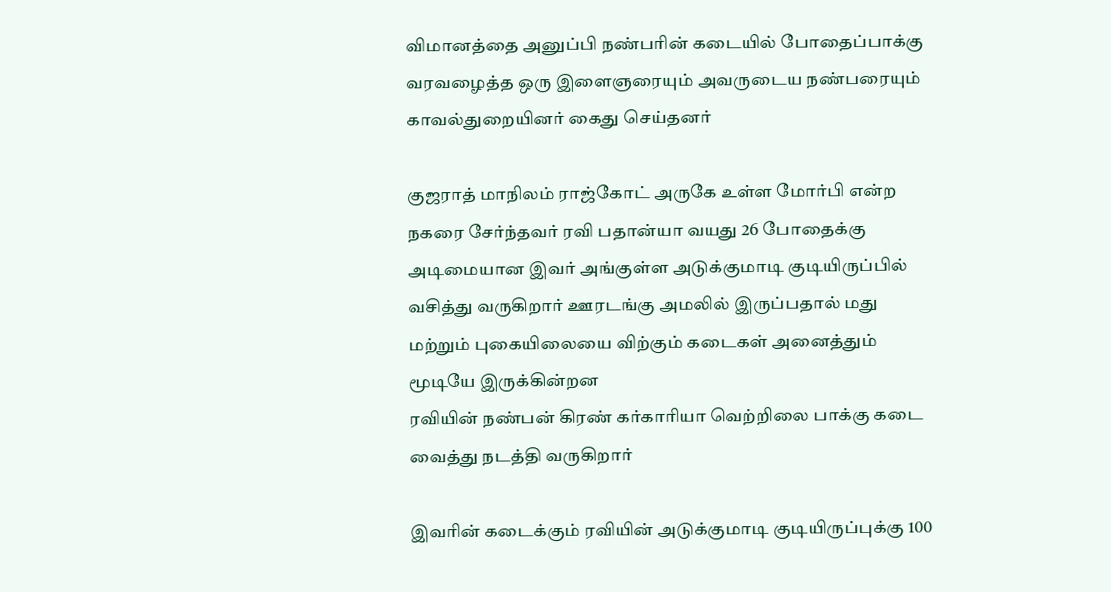விமானத்தை அனுப்பி நண்பரின் கடையில் போதைப்பாக்கு வரவழைத்த ஒரு இளைஞரையும் அவருடைய நண்பரையும் காவல்துறையினர் கைது செய்தனர்

குஜராத் மாநிலம் ராஜ்கோட் அருகே உள்ள மோர்பி என்ற நகரை சேர்ந்தவர் ரவி பதான்யா வயது 26 போதைக்கு அடிமையான இவர் அங்குள்ள அடுக்குமாடி குடியிருப்பில் வசித்து வருகிறார் ஊரடங்கு அமலில் இருப்பதால் மது மற்றும் புகையிலையை விற்கும் கடைகள் அனைத்தும் மூடியே இருக்கின்றன
ரவியின் நண்பன் கிரண் கர்காரியா வெற்றிலை பாக்கு கடை வைத்து நடத்தி வருகிறார்

இவரின் கடைக்கும் ரவியின் அடுக்குமாடி குடியிருப்புக்கு 100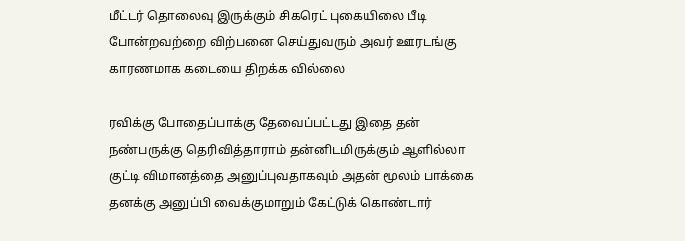மீட்டர் தொலைவு இருக்கும் சிகரெட் புகையிலை பீடி போன்றவற்றை விற்பனை செய்துவரும் அவர் ஊரடங்கு காரணமாக கடையை திறக்க வில்லை

ரவிக்கு போதைப்பாக்கு தேவைப்பட்டது இதை தன் நண்பருக்கு தெரிவித்தாராம் தன்னிடமிருக்கும் ஆளில்லா குட்டி விமானத்தை அனுப்புவதாகவும் அதன் மூலம் பாக்கை தனக்கு அனுப்பி வைக்குமாறும் கேட்டுக் கொண்டார்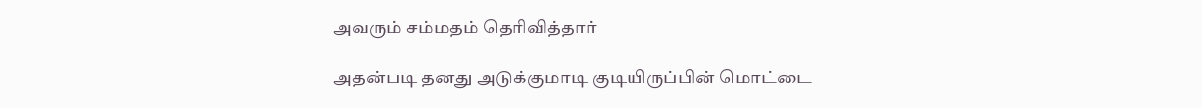அவரும் சம்மதம் தெரிவித்தார்

அதன்படி தனது அடுக்குமாடி குடியிருப்பின் மொட்டை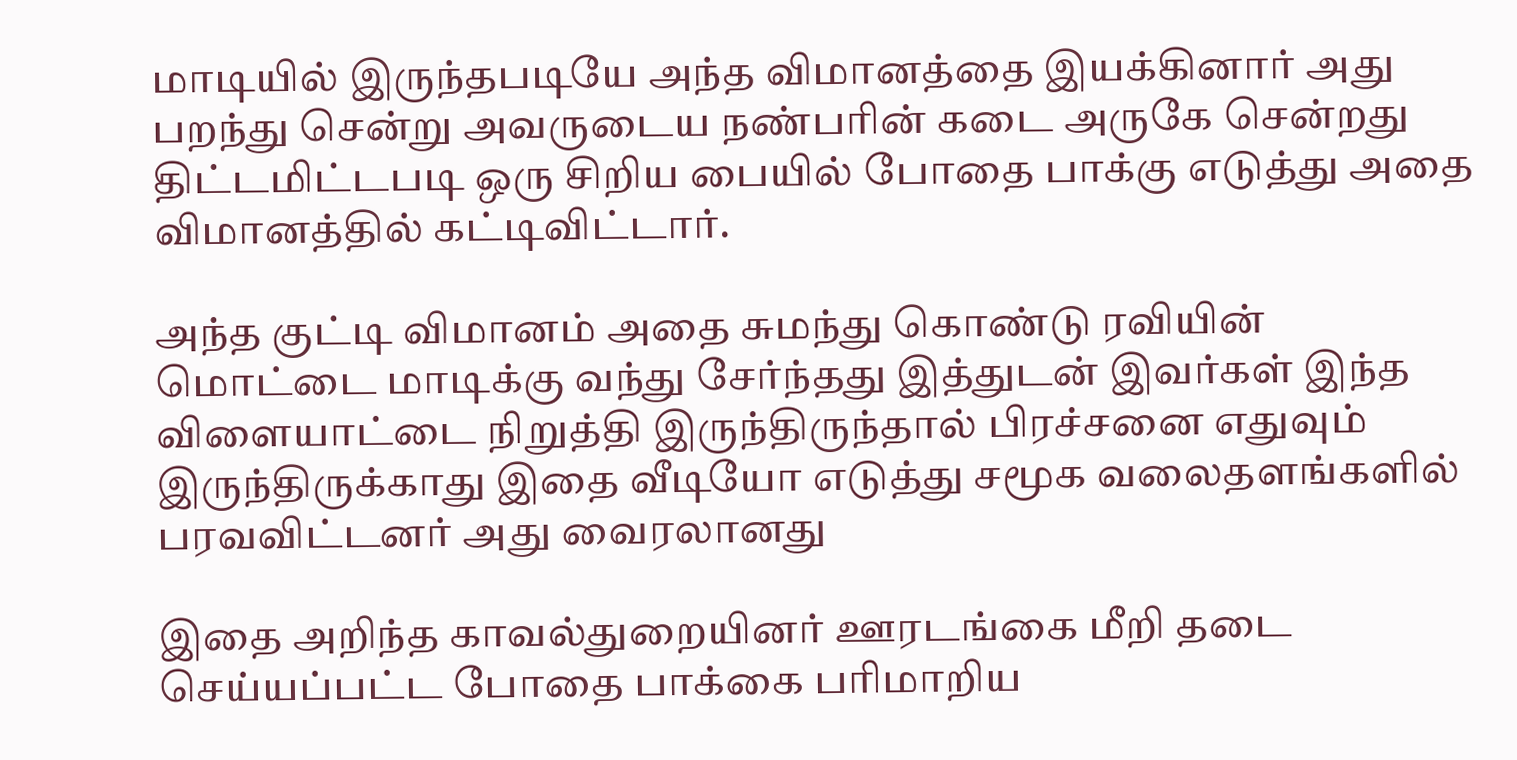மாடியில் இருந்தபடியே அந்த விமானத்தை இயக்கினார் அது பறந்து சென்று அவருடைய நண்பரின் கடை அருகே சென்றது திட்டமிட்டபடி ஒரு சிறிய பையில் போதை பாக்கு எடுத்து அதை விமானத்தில் கட்டிவிட்டார்.

அந்த குட்டி விமானம் அதை சுமந்து கொண்டு ரவியின் மொட்டை மாடிக்கு வந்து சேர்ந்தது இத்துடன் இவர்கள் இந்த விளையாட்டை நிறுத்தி இருந்திருந்தால் பிரச்சனை எதுவும் இருந்திருக்காது இதை வீடியோ எடுத்து சமூக வலைதளங்களில் பரவவிட்டனர் அது வைரலானது

இதை அறிந்த காவல்துறையினர் ஊரடங்கை மீறி தடை செய்யப்பட்ட போதை பாக்கை பரிமாறிய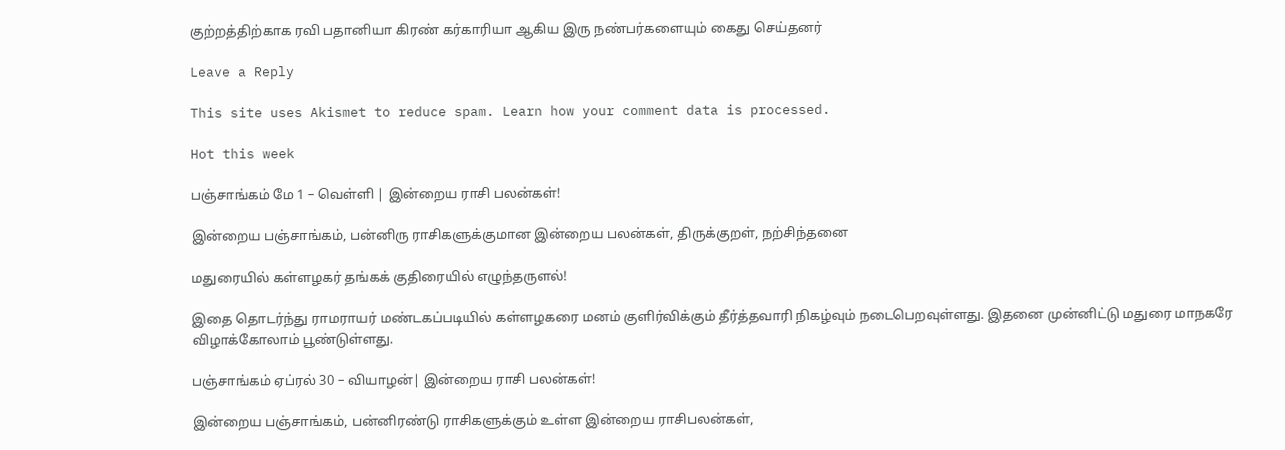குற்றத்திற்காக ரவி பதானியா கிரண் கர்காரியா ஆகிய இரு நண்பர்களையும் கைது செய்தனர்

Leave a Reply

This site uses Akismet to reduce spam. Learn how your comment data is processed.

Hot this week

பஞ்சாங்கம் மே 1 – வெள்ளி | இன்றைய ராசி பலன்கள்!

இன்றைய பஞ்சாங்கம், பன்னிரு ராசிகளுக்குமான இன்றைய பலன்கள், திருக்குறள், நற்சிந்தனை

மதுரையில் கள்ளழகர் தங்கக் குதிரையில் எழுந்தருளல்!

இதை தொடர்ந்து ராமராயர் மண்டகப்படியில் கள்ளழகரை மனம் குளிர்விக்கும் தீர்த்தவாரி நிகழ்வும் நடைபெறவுள்ளது. இதனை முன்னிட்டு மதுரை மாநகரே விழாக்கோலாம் பூண்டுள்ளது.

பஞ்சாங்கம் ஏப்ரல் 30 – வியாழன்| இன்றைய ராசி பலன்கள்!

இன்றைய பஞ்சாங்கம், பன்னிரண்டு ராசிகளுக்கும் உள்ள இன்றைய ராசிபலன்கள்,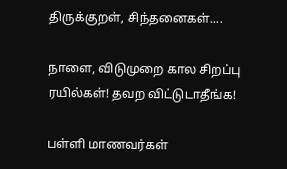திருக்குறள், சிந்தனைகள்....

நாளை, விடுமுறை கால சிறப்பு ரயில்கள்! தவற விட்டுடாதீங்க!

பள்ளி மாணவர்கள்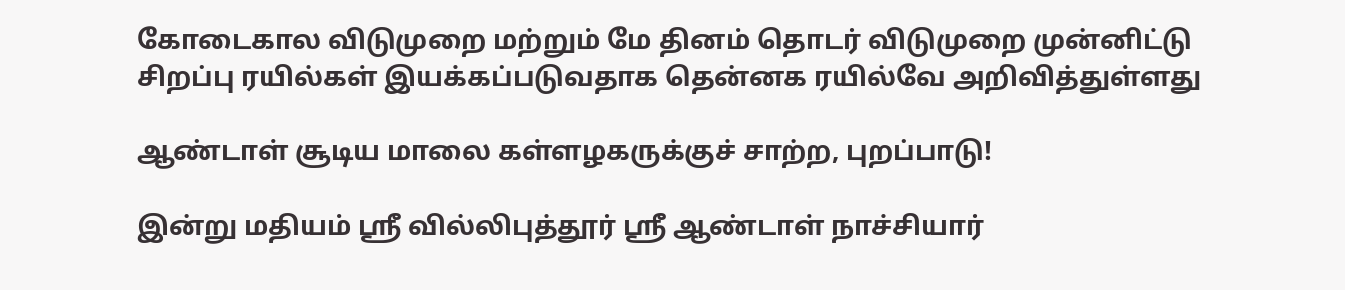கோடைகால விடுமுறை மற்றும் மே தினம் தொடர் விடுமுறை முன்னிட்டு சிறப்பு ரயில்கள் இயக்கப்படுவதாக தென்னக ரயில்வே அறிவித்துள்ளது

ஆண்டாள் சூடிய மாலை கள்ளழகருக்குச் சாற்ற, புறப்பாடு!

இன்று மதியம் ஸ்ரீ வில்லிபுத்தூர் ஸ்ரீ ஆண்டாள் நாச்சியார்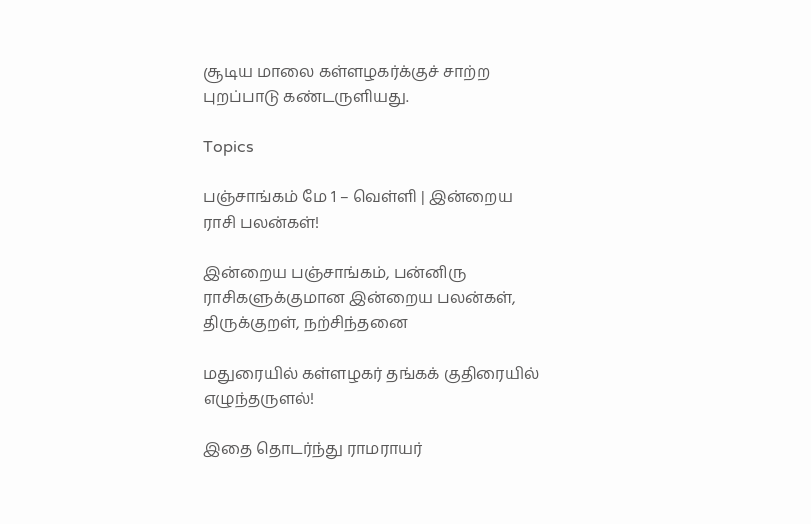சூடிய மாலை கள்ளழகர்க்குச் சாற்ற புறப்பாடு கண்டருளியது.

Topics

பஞ்சாங்கம் மே 1 – வெள்ளி | இன்றைய ராசி பலன்கள்!

இன்றைய பஞ்சாங்கம், பன்னிரு ராசிகளுக்குமான இன்றைய பலன்கள், திருக்குறள், நற்சிந்தனை

மதுரையில் கள்ளழகர் தங்கக் குதிரையில் எழுந்தருளல்!

இதை தொடர்ந்து ராமராயர்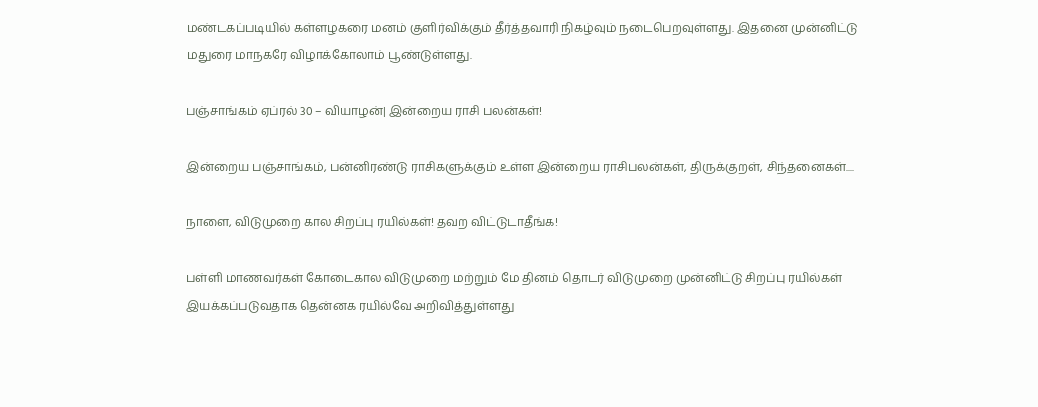மண்டகப்படியில் கள்ளழகரை மனம் குளிர்விக்கும் தீர்த்தவாரி நிகழ்வும் நடைபெறவுள்ளது. இதனை முன்னிட்டு மதுரை மாநகரே விழாக்கோலாம் பூண்டுள்ளது.

பஞ்சாங்கம் ஏப்ரல் 30 – வியாழன்| இன்றைய ராசி பலன்கள்!

இன்றைய பஞ்சாங்கம், பன்னிரண்டு ராசிகளுக்கும் உள்ள இன்றைய ராசிபலன்கள், திருக்குறள், சிந்தனைகள்....

நாளை, விடுமுறை கால சிறப்பு ரயில்கள்! தவற விட்டுடாதீங்க!

பள்ளி மாணவர்கள் கோடைகால விடுமுறை மற்றும் மே தினம் தொடர் விடுமுறை முன்னிட்டு சிறப்பு ரயில்கள் இயக்கப்படுவதாக தென்னக ரயில்வே அறிவித்துள்ளது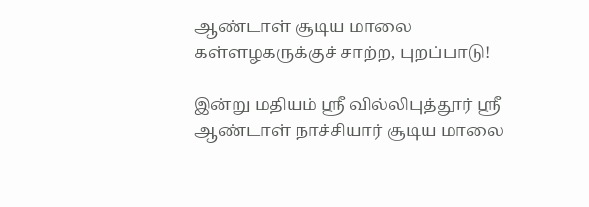ஆண்டாள் சூடிய மாலை கள்ளழகருக்குச் சாற்ற, புறப்பாடு!

இன்று மதியம் ஸ்ரீ வில்லிபுத்தூர் ஸ்ரீ ஆண்டாள் நாச்சியார் சூடிய மாலை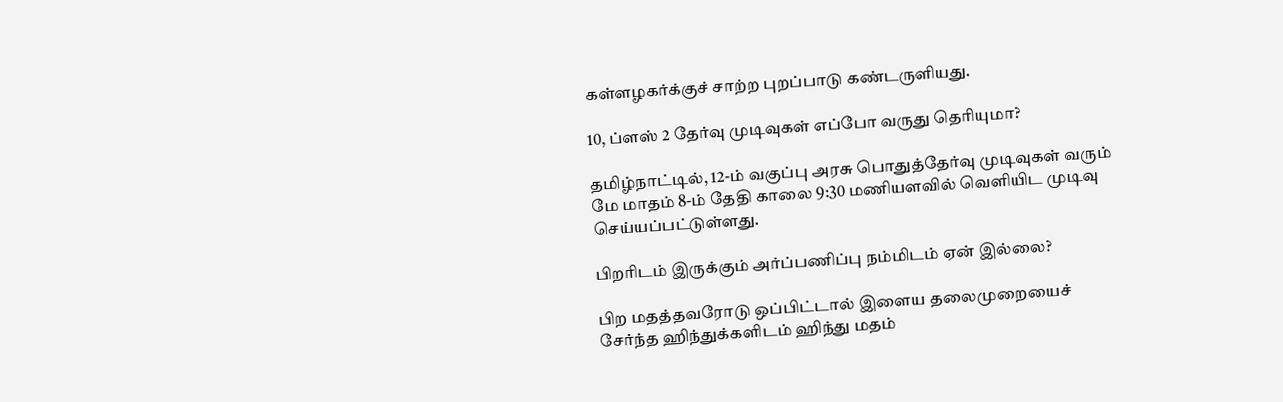கள்ளழகர்க்குச் சாற்ற புறப்பாடு கண்டருளியது.

10, ப்ளஸ் 2 தேர்வு முடிவுகள் எப்போ வருது தெரியுமா?

தமிழ்நாட்டில், 12-ம் வகுப்பு அரசு பொதுத்தேர்வு முடிவுகள் வரும் மே மாதம் 8-ம் தேதி காலை 9:30 மணியளவில் வெளியிட முடிவு செய்யப்பட்டுள்ளது.

பிறரிடம் இருக்கும் அர்ப்பணிப்பு நம்மிடம் ஏன் இல்லை?

பிற மதத்தவரோடு ஒப்பிட்டால் இளைய தலைமுறையைச் சேர்ந்த ஹிந்துக்களிடம் ஹிந்து மதம்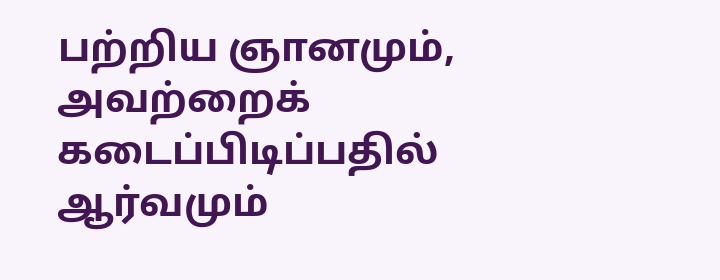பற்றிய ஞானமும், அவற்றைக் கடைப்பிடிப்பதில் ஆர்வமும்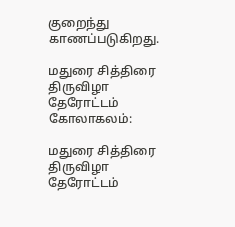குறைந்து காணப்படுகிறது.

மதுரை சித்திரை திருவிழா தேரோட்டம் கோலாகலம்:

மதுரை சித்திரை திருவிழா தேரோட்டம்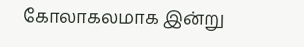கோலாகலமாக இன்று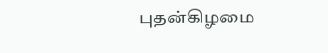புதன்கிழமை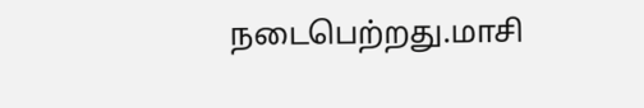நடைபெற்றது.மாசி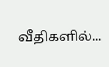வீதிகளில்...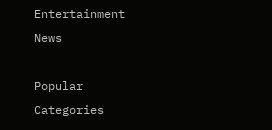Entertainment News

Popular Categories